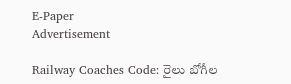E-Paper
Advertisement

Railway Coaches Code: రైలు బోగీల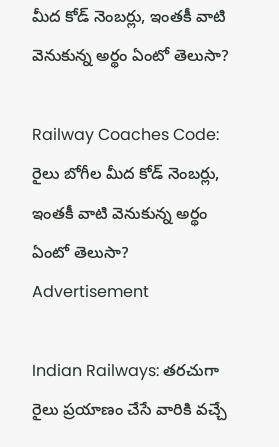మీద కోడ్ నెంబర్లు, ఇంతకీ వాటి వెనుకున్న అర్థం ఏంటో తెలుసా?

Railway Coaches Code: రైలు బోగీల మీద కోడ్ నెంబర్లు, ఇంతకీ వాటి వెనుకున్న అర్థం ఏంటో తెలుసా?
Advertisement

Indian Railways: తరచుగా రైలు ప్రయాణం చేసే వారికి వచ్చే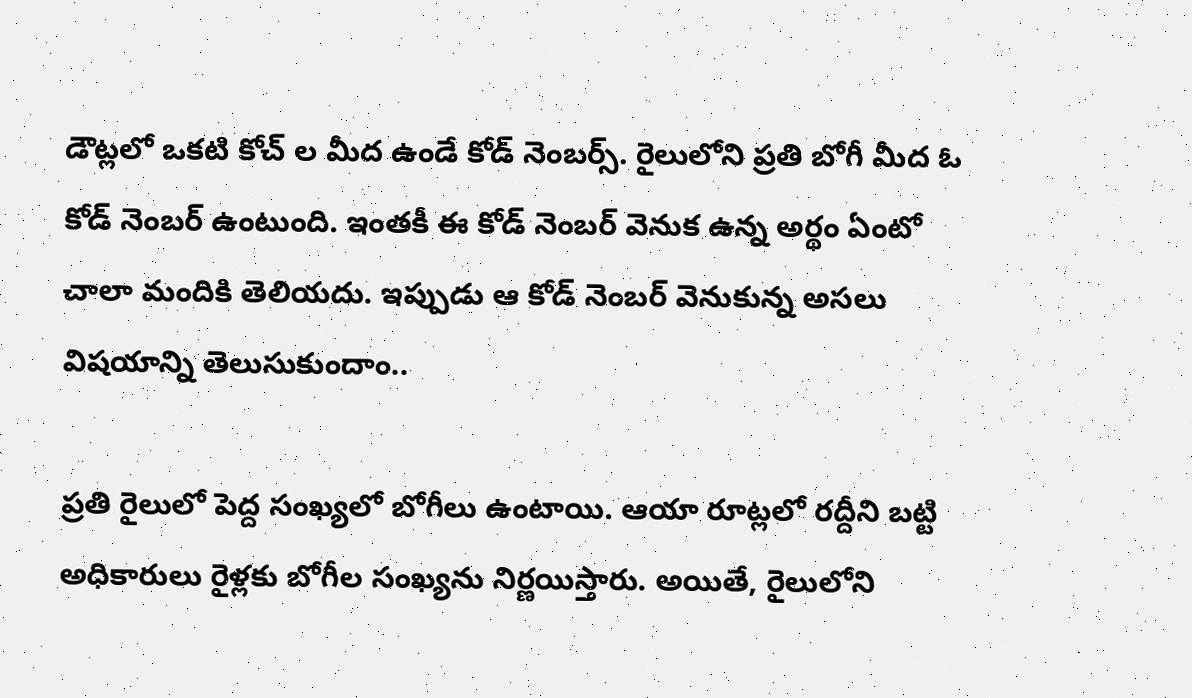డౌట్లలో ఒకటి కోచ్ ల మీద ఉండే కోడ్ నెంబర్స్. రైలులోని ప్రతి బోగీ మీద ఓ కోడ్ నెంబర్ ఉంటుంది. ఇంతకీ ఈ కోడ్ నెంబర్ వెనుక ఉన్న అర్థం ఏంటో చాలా మందికి తెలియదు. ఇప్పుడు ఆ కోడ్ నెంబర్ వెనుకున్న అసలు విషయాన్ని తెలుసుకుందాం..

ప్రతి రైలులో పెద్ద సంఖ్యలో బోగీలు ఉంటాయి. ఆయా రూట్లలో రద్దీని బట్టి అధికారులు రైళ్లకు బోగీల సంఖ్యను నిర్ణయిస్తారు. అయితే, రైలులోని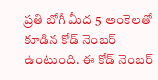ప్రతి బోగీ మీద 5 అంకెలతో కూడిన కోడ్ నెంబర్ ఉంటుంది. ఈ కోడ్ నెంబర్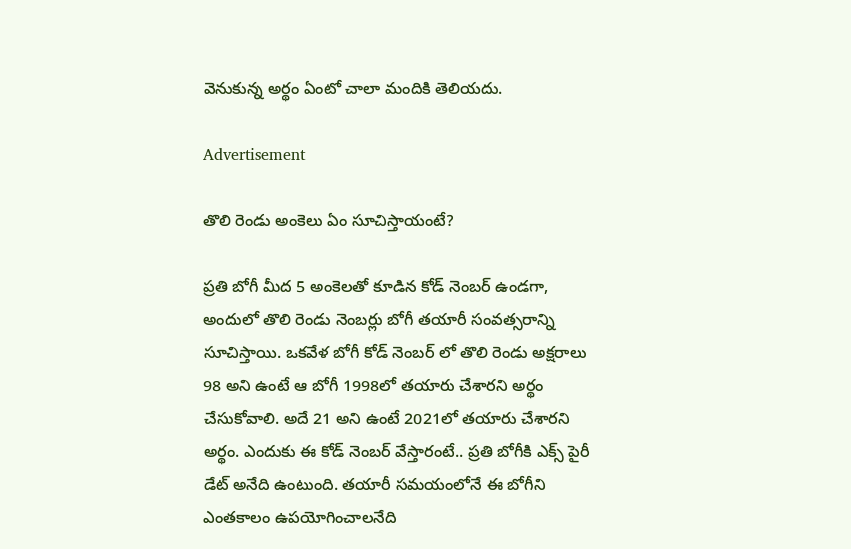వెనుకున్న అర్థం ఏంటో చాలా మందికి తెలియదు.

Advertisement

తొలి రెండు అంకెలు ఏం సూచిస్తాయంటే?

ప్రతి బోగీ మీద 5 అంకెలతో కూడిన కోడ్ నెంబర్ ఉండగా, అందులో తొలి రెండు నెంబర్లు బోగీ తయారీ సంవత్సరాన్ని సూచిస్తాయి. ఒకవేళ బోగీ కోడ్ నెంబర్ లో తొలి రెండు అక్షరాలు 98 అని ఉంటే ఆ బోగీ 1998లో తయారు చేశారని అర్థం చేసుకోవాలి. అదే 21 అని ఉంటే 2021లో తయారు చేశారని అర్థం. ఎందుకు ఈ కోడ్ నెంబర్ వేస్తారంటే.. ప్రతి బోగీకి ఎక్స్ పైరీ డేట్ అనేది ఉంటుంది. తయారీ సమయంలోనే ఈ బోగీని ఎంతకాలం ఉపయోగించాలనేది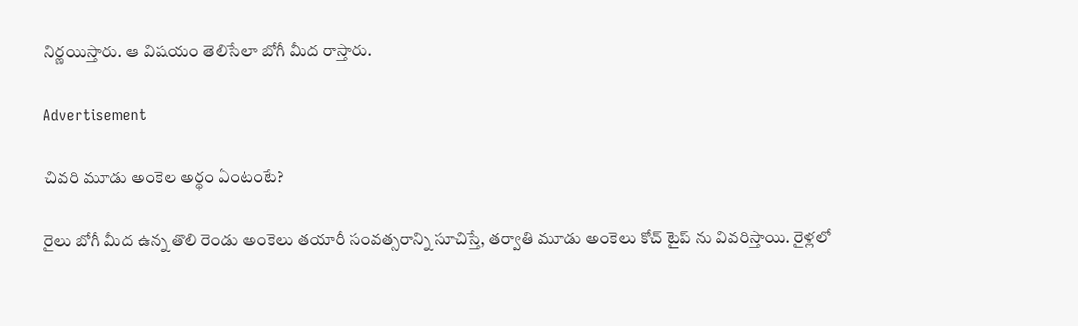నిర్ణయిస్తారు. ఆ విషయం తెలిసేలా బోగీ మీద రాస్తారు.

Advertisement

చివరి మూడు అంకెల అర్థం ఏంటంటే?

రైలు బోగీ మీద ఉన్న తొలి రెండు అంకెలు తయారీ సంవత్సరాన్ని సూచిస్తే, తర్వాతి మూడు అంకెలు కోచ్ టైప్ ను వివరిస్తాయి. రైళ్లలో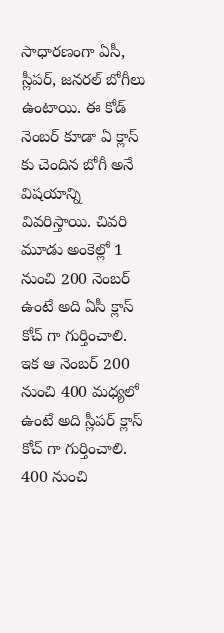సాధారణంగా ఏసీ, స్లీపర్, జనరల్ బోగీలు ఉంటాయి. ఈ కోడ్ నెంబర్ కూడా ఏ క్లాస్ కు చెందిన బోగీ అనే విషయాన్ని వివరిస్తాయి. చివరి మూడు అంకెల్లో 1 నుంచి 200 నెంబర్ ఉంటే అది ఏసీ క్లాస్ కోచ్ గా గుర్తించాలి. ఇక ఆ నెంబర్ 200 నుంచి 400 మధ్యలో ఉంటే అది స్లీపర్ క్లాస్ కోచ్ గా గుర్తించాలి. 400 నుంచి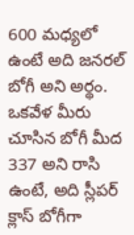600 మధ్యలో ఉంటే అది జనరల్ బోగీ అని అర్థం. ఒకవేళ మీరు చూసిన బోగీ మీద 337 అని రాసి ఉంటే, అది స్లీపర్ క్లాస్ బోగీగా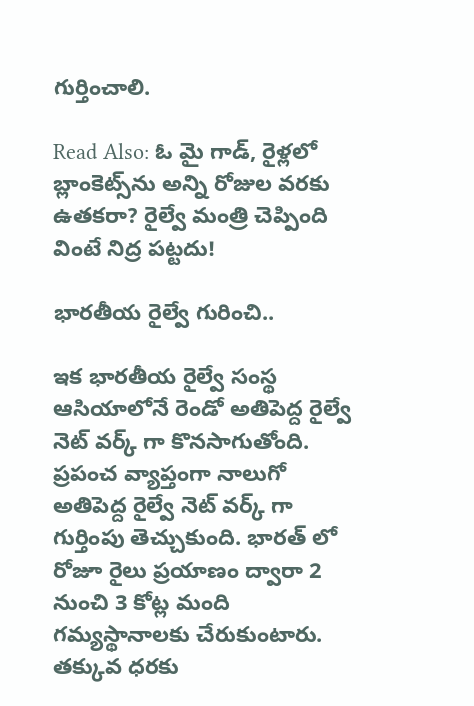గుర్తించాలి.

Read Also: ఓ మై గాడ్, రైళ్లలో బ్లాంకెట్స్‌ను అన్ని రోజుల వరకు ఉతకరా? రైల్వే మంత్రి చెప్పింది వింటే నిద్ర పట్టదు!

భారతీయ రైల్వే గురించి..

ఇక భారతీయ రైల్వే సంస్థ ఆసియాలోనే రెండో అతిపెద్ద రైల్వే నెట్ వర్క్ గా కొనసాగుతోంది. ప్రపంచ వ్యాప్తంగా నాలుగో అతిపెద్ద రైల్వే నెట్ వర్క్ గా గుర్తింపు తెచ్చుకుంది. భారత్ లో రోజూ రైలు ప్రయాణం ద్వారా 2 నుంచి 3 కోట్ల మంది గమ్యస్థానాలకు చేరుకుంటారు. తక్కువ ధరకు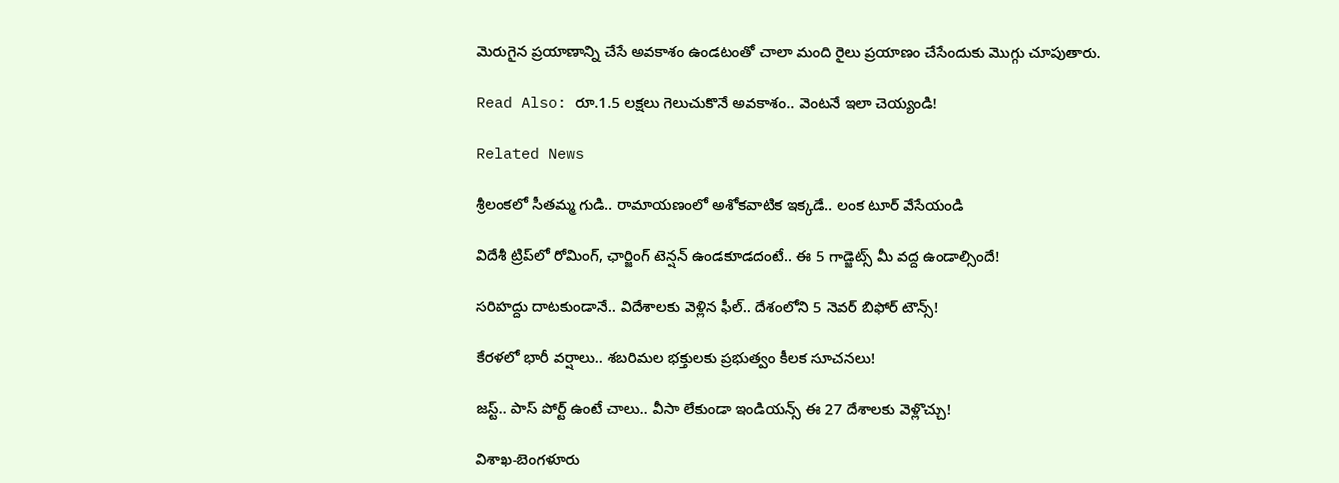మెరుగైన ప్రయాణాన్ని చేసే అవకాశం ఉండటంతో చాలా మంది రైలు ప్రయాణం చేసేందుకు మొగ్గు చూపుతారు.

Read Also: రూ.1.5 లక్షలు గెలుచుకొనే అవకాశం.. వెంటనే ఇలా చెయ్యండి!

Related News

శ్రీలంకలో సీతమ్మ గుడి.. రామాయణంలో అశోకవాటిక ఇక్కడే.. లంక టూర్ వేసేయండి

విదేశీ ట్రిప్‌లో రోమింగ్, ఛార్జింగ్ టెన్షన్ ఉండకూడదంటే.. ఈ 5 గాడ్జెట్స్ మీ వద్ద ఉండాల్సిందే!

సరిహద్దు దాటకుండానే.. విదేశాలకు వెళ్లిన ఫీల్.. దేశంలోని 5 నెవర్ బిఫోర్ టౌన్స్!

కేరళలో భారీ వర్షాలు.. శబరిమల భక్తులకు ప్రభుత్వం కీలక సూచనలు!

జస్ట్.. పాస్‌ పోర్ట్ ఉంటే చాలు.. వీసా లేకుండా ఇండియన్స్ ఈ 27 దేశాలకు వెళ్లొచ్చు!

విశాఖ-బెంగళూరు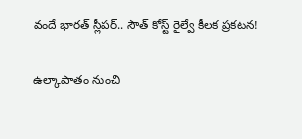వందే భారత్ స్లీపర్‌.. సౌత్ కోస్ట్ రైల్వే కీలక ప్రకటన!

ఉల్కాపాతం నుంచి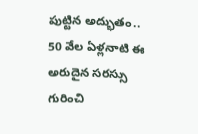పుట్టిన అద్భుతం.. 50 వేల ఏళ్లనాటి ఈ అరుదైన సరస్సు గురించి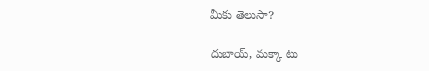మీకు తెలుసా?

దుబాయ్, మక్కా టు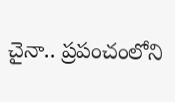చైనా.. ప్రపంచంలోని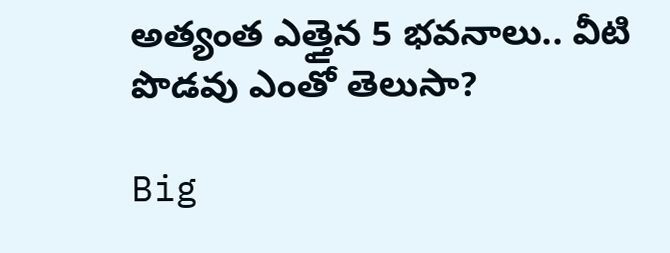అత్యంత ఎత్తైన 5 భవనాలు.. వీటి పొడవు ఎంతో తెలుసా?

Big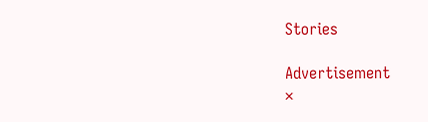Stories

Advertisement
×